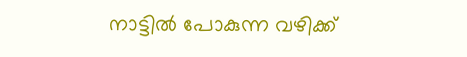നാട്ടില്‍ പോകുന്ന വഴിക്ക്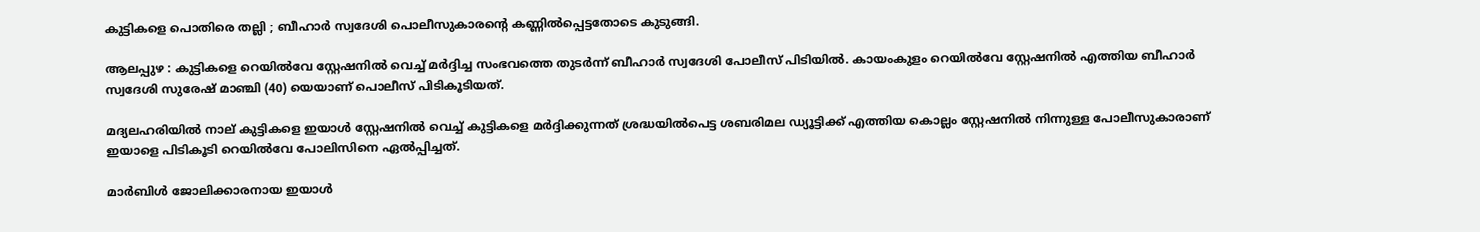കുട്ടികളെ പൊതിരെ തല്ലി ; ബീഹാ‍ര്‍ സ്വദേശി പൊലീസുകാരന്റെ കണ്ണില്‍പ്പെട്ടതോടെ കുടുങ്ങി.

ആലപ്പുഴ : കുട്ടികളെ റെയില്‍വേ സ്റ്റേഷനില്‍ വെച്ച്‌ മര്‍ദ്ദിച്ച സംഭവത്തെ തുടർന്ന് ബീഹാര്‍ സ്വദേശി പോലീസ് പിടിയില്‍. കായംകുളം റെയില്‍വേ സ്റ്റേഷനില്‍ എത്തിയ ബീഹാര്‍ സ്വദേശി സുരേഷ് മാഞ്ചി (40) യെയാണ് പൊലീസ് പിടികൂടിയത്.

മദ്യലഹരിയില്‍ നാല് കുട്ടികളെ ഇയാള്‍ സ്റ്റേഷനില്‍ വെച്ച്‌ കുട്ടികളെ മര്‍ദ്ദിക്കുന്നത് ശ്രദ്ധയില്‍പെട്ട ശബരിമല ഡ്യൂട്ടിക്ക് എത്തിയ കൊല്ലം സ്റ്റേഷനില്‍ നിന്നുള്ള പോലീസുകാരാണ് ഇയാളെ പിടികൂടി റെയില്‍വേ പോലിസിനെ ഏല്‍പ്പിച്ചത്.

മാര്‍ബിള്‍ ജോലിക്കാരനായ ഇയാള്‍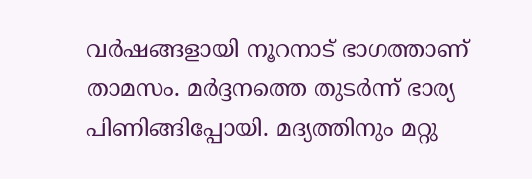വര്‍ഷങ്ങളായി നൂറനാട് ഭാഗത്താണ് താമസം. മര്‍ദ്ദനത്തെ തുടര്‍ന്ന് ഭാര്യ പിണിങ്ങിപ്പോയി. മദ്യത്തിനും മറ്റു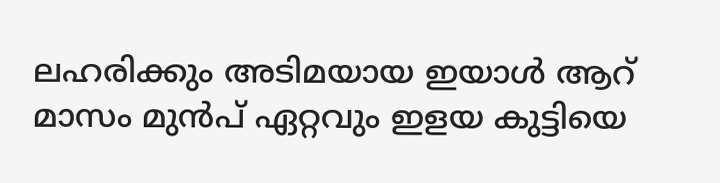ലഹരിക്കും അടിമയായ ഇയാള്‍ ആറ് മാസം മുൻപ് ഏറ്റവും ഇളയ കുട്ടിയെ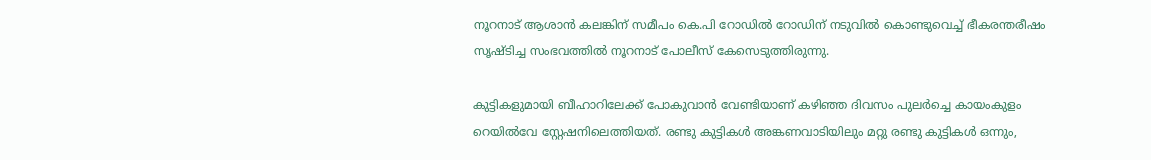നൂറനാട് ആശാൻ കലങ്കിന് സമീപം കെ.പി റോഡില്‍ റോഡിന് നടുവില്‍ കൊണ്ടുവെച്ച്‌ ഭീകരന്തരീഷം സൃഷ്ടിച്ച സംഭവത്തില്‍ നൂറനാട് പോലീസ് കേസെടുത്തിരുന്നു.

കുട്ടികളുമായി ബീഹാറിലേക്ക് പോകുവാൻ വേണ്ടിയാണ് കഴിഞ്ഞ ദിവസം പുലര്‍ച്ചെ കായംകുളം റെയില്‍വേ സ്റ്റേഷനിലെത്തിയത്. രണ്ടു കുട്ടികള്‍ അങ്കണവാടിയിലും മറ്റു രണ്ടു കുട്ടികള്‍ ഒന്നും,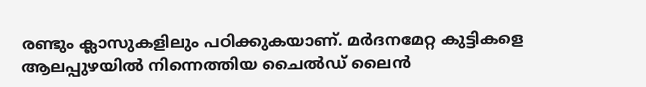രണ്ടും ക്ലാസുകളിലും പഠിക്കുകയാണ്. മര്‍ദനമേറ്റ കുട്ടികളെ ആലപ്പുഴയില്‍ നിന്നെത്തിയ ചൈല്‍ഡ് ലൈൻ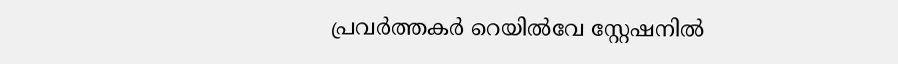പ്രവര്‍ത്തകര്‍ റെയില്‍വേ സ്റ്റേഷനില്‍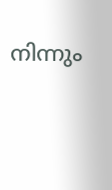നിന്നും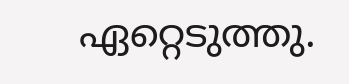ഏറ്റെടുത്തു.